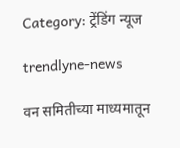Category: ट्रेंडिंग न्यूज

trendlyne-news

वन समितीच्या माध्यमातून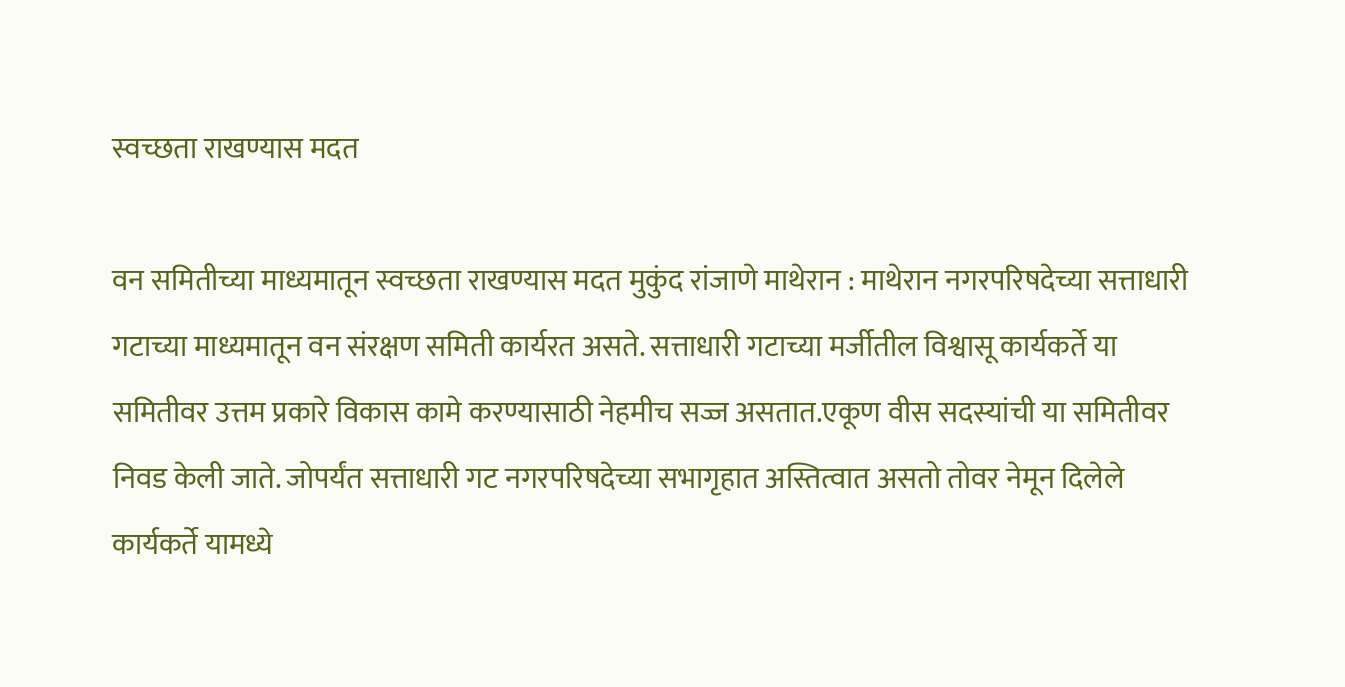स्वच्छता राखण्यास मदत

वन समितीच्या माध्यमातून स्वच्छता राखण्यास मदत मुकुंद रांजाणे माथेरान : माथेरान नगरपरिषदेच्या सत्ताधारी गटाच्या माध्यमातून वन संरक्षण समिती कार्यरत असते. सत्ताधारी गटाच्या मर्जीतील विश्वासू कार्यकर्ते या समितीवर उत्तम प्रकारे विकास कामे करण्यासाठी नेहमीच सज्ज असतात.एकूण वीस सदस्यांची या समितीवर निवड केली जाते. जोपर्यंत सत्ताधारी गट नगरपरिषदेच्या सभागृहात अस्तित्वात असतो तोवर नेमून दिलेले कार्यकर्ते यामध्ये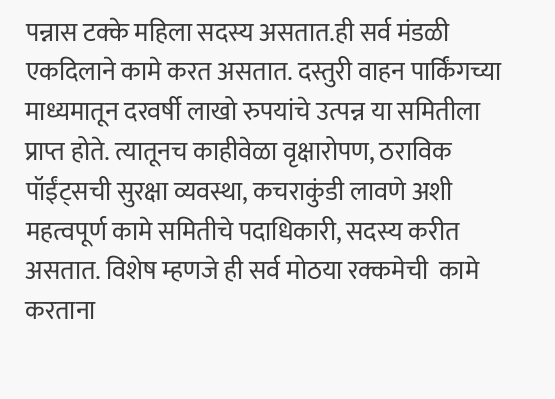पन्नास टक्के महिला सदस्य असतात.ही सर्व मंडळी एकदिलाने कामे करत असतात. दस्तुरी वाहन पार्किंगच्या माध्यमातून दरवर्षी लाखो रुपयांचे उत्पन्न या समितीला प्राप्त होते. त्यातूनच काहीवेळा वृक्षारोपण, ठराविक पॉईंट्सची सुरक्षा व्यवस्था, कचराकुंडी लावणे अशी महत्वपूर्ण कामे समितीचे पदाधिकारी, सदस्य करीत असतात. विशेष म्हणजे ही सर्व मोठया रक्कमेची  कामे करताना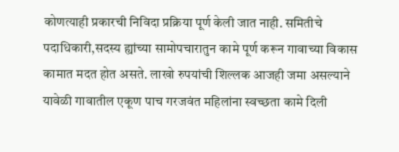कोणत्याही प्रकारची निविदा प्रक्रिया पूर्ण केली जात नाही. समितीचे पदाधिकारी,सदस्य ह्यांच्या सामोपचारातुन कामे पूर्ण करून गावाच्या विकास कामात मदत होत असते. लाखो रुपयांची शिल्लक आजही जमा असल्याने यावेळी गावातील एकूण पाच गरजवंत महिलांना स्वच्छता कामे दिली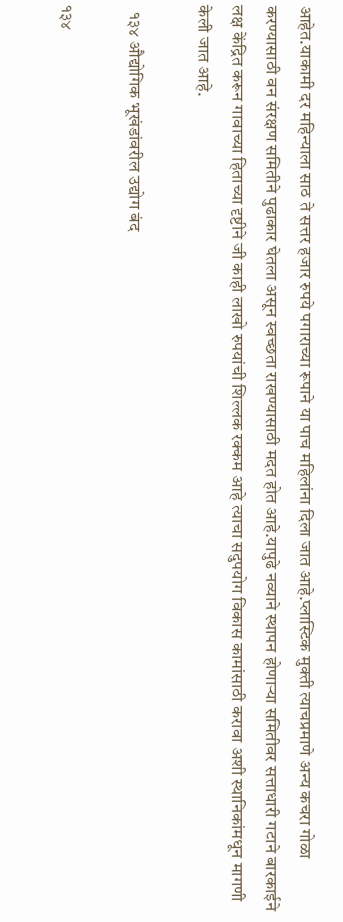आहेत.याकामी दर महिन्याला साठ ते सत्तर हजार रुपये पगाराच्या रूपाने या पाच महिलांना दिला जात आहे.प्लास्टिक मुक्ती त्याचप्रमाणे अन्य कचरा गोळा करण्यासाठी वन संरक्षण समितीने पुढाकार घेतला असून स्वच्छता राखण्यासाठी मदत होत आहे.यापुढे नव्याने स्थापन होणाऱ्या समितीवर सत्ताधारी गटाने बारकाईने लक्ष केंद्रित करून गावाच्या हिताच्या दृष्टीने जी काही लाखो रुपयांची शिल्लक रक्कम आहे त्याचा सदुपयोग विकास कामांसाठी करावा अशी स्थानिकांमधून मागणी केली जात आहे.

  १३४ औद्योगिक भूखंडांवरील उद्योग बंद

१३४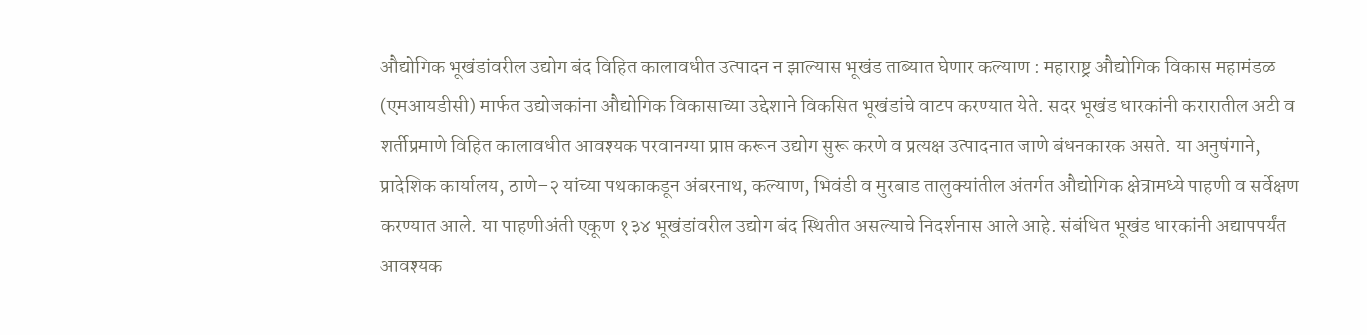औद्योगिक भूखंडांवरील उद्योग बंद विहित कालावधीत उत्पादन न झाल्यास भूखंड ताब्यात घेणार कल्याण : महाराष्ट्र औद्योगिक विकास महामंडळ (एमआयडीसी) मार्फत उद्योजकांना औद्योगिक विकासाच्या उद्देशाने विकसित भूखंडांचे वाटप करण्यात येते. सदर भूखंड धारकांनी करारातील अटी व शर्तीप्रमाणे विहित कालावधीत आवश्यक परवानग्या प्राप्त करून उद्योग सुरू करणे व प्रत्यक्ष उत्पादनात जाणे बंधनकारक असते. या अनुषंगाने, प्रादेशिक कार्यालय, ठाणे–२ यांच्या पथकाकडून अंबरनाथ, कल्याण, भिवंडी व मुरबाड तालुक्यांतील अंतर्गत औद्योगिक क्षेत्रामध्ये पाहणी व सर्वेक्षण करण्यात आले. या पाहणीअंती एकूण १३४ भूखंडांवरील उद्योग बंद स्थितीत असल्याचे निदर्शनास आले आहे. संबंधित भूखंड धारकांनी अद्यापपर्यंत आवश्यक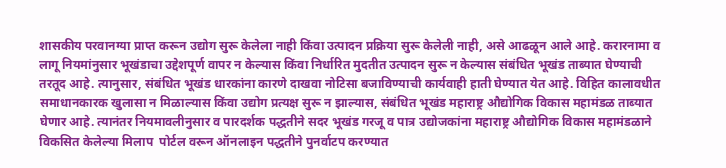शासकीय परवानग्या प्राप्त करून उद्योग सुरू केलेला नाही किंवा उत्पादन प्रक्रिया सुरू केलेली नाही, असे आढळून आले आहे. करारनामा व लागू नियमांनुसार भूखंडाचा उद्देशपूर्ण वापर न केल्यास किंवा निर्धारित मुदतीत उत्पादन सुरू न केल्यास संबंधित भूखंड ताब्यात घेण्याची तरतूद आहे. त्यानुसार, संबंधित भूखंड धारकांना कारणे दाखवा नोटिसा बजाविण्याची कार्यवाही हाती घेण्यात येत आहे. विहित कालावधीत समाधानकारक खुलासा न मिळाल्यास किंवा उद्योग प्रत्यक्ष सुरू न झाल्यास, संबंधित भूखंड महाराष्ट्र औद्योगिक विकास महामंडळ ताब्यात घेणार आहे. त्यानंतर नियमावलीनुसार व पारदर्शक पद्धतीने सदर भूखंड गरजू व पात्र उद्योजकांना महाराष्ट्र औद्योगिक विकास महामंडळाने विकसित केलेल्या मिलाप  पोर्टल वरून ऑनलाइन पद्धतीने पुनर्वाटप करण्यात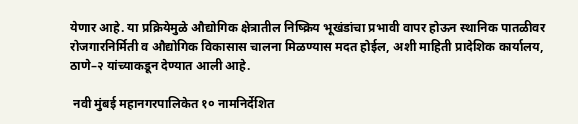येणार आहे. या प्रक्रियेमुळे औद्योगिक क्षेत्रातील निष्क्रिय भूखंडांचा प्रभावी वापर होऊन स्थानिक पातळीवर रोजगारनिर्मिती व औद्योगिक विकासास चालना मिळण्यास मदत होईल, अशी माहिती प्रादेशिक कार्यालय, ठाणे–२ यांच्याकडून देण्यात आली आहे.

 नवी मुंबई महानगरपालिकेत १० नामनिर्देशित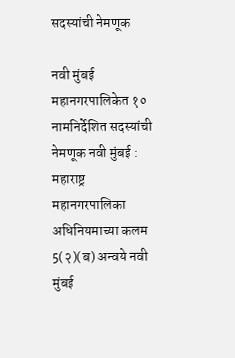सदस्यांची नेमणूक

नवी मुंबई महानगरपालिकेत १० नामनिर्देशित सदस्यांची नेमणूक नवी मुंबई : महाराष्ट्र महानगरपालिका अधिनियमाच्या कलम 5(२)(ब) अन्वये नवी मुंबई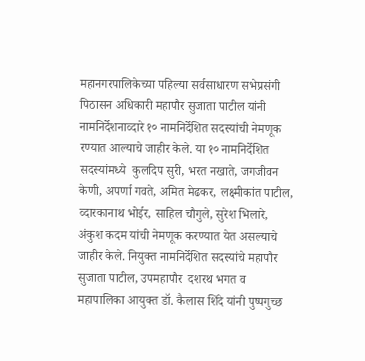महानगरपालिकेच्या पहिल्या सर्वसाधारण सभेप्रसंगी पिठासन अधिकारी महापौर सुजाता पाटील यांनी नामनिर्देशनाव्दारे १० नामनिर्देशित सदस्यांची नेमणूक रण्यात आल्याचे जाहीर केले. या १० नामनिर्देशित सदस्यांमध्ये  कुलदिप सुरी, भरत नखाते, जगजीवन केणी, अपर्णा गवते, अमित मेढकर, लक्ष्मीकांत पाटील, व्दारकानाथ भोईर, साहिल चौगुले, सुरेश भिलारे, अंकुश कदम यांची नेमणूक करण्यात येत असल्याचे जाहीर केले. नियुक्त नामनिर्देशित सदस्यांचे महापौर सुजाता पाटील, उपमहापौर  दशरथ भगत व महापालिका आयुक्त डॉ. कैलास शिंदे यांनी पुष्पगुच्छ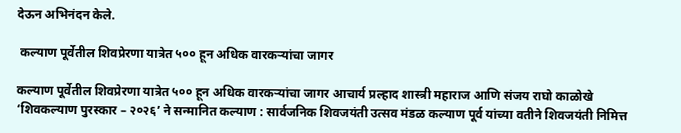देऊन अभिनंदन केले.

 कल्याण पूर्वेतील शिवप्रेरणा यात्रेत ५०० हून अधिक वारकऱ्यांचा जागर

कल्याण पूर्वेतील शिवप्रेरणा यात्रेत ५०० हून अधिक वारकऱ्यांचा जागर आचार्य प्रल्हाद शास्त्री महाराज आणि संजय राघो काळोखे ‘शिवकल्याण पुरस्कार – २०२६’ ने सन्मानित कल्याण : सार्वजनिक शिवजयंती उत्सव मंडळ कल्याण पूर्व यांच्या वतीने शिवजयंती निमित्त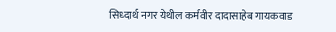सिध्दार्थ नगर येथील कर्मवीर दादासाहेब गायकवाड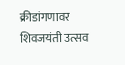क्रीडांगणावर शिवजयंती उत्सव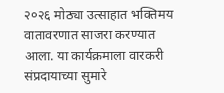२०२६ मोठ्या उत्साहात भक्तिमय वातावरणात साजरा करण्यात आला. या कार्यक्रमाला वारकरी संप्रदायाच्या सुमारे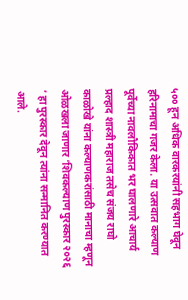५०० हून अधिक वारकरयांनी सहभाग घेवून हरिनामाचा गजर केला. या उत्सवात कल्याण पूर्वेच्या नावलौकिकात भर घालणारे आचार्य प्रल्हाद शास्त्री महाराज तसेच संजय राघो काळोखे यांना कल्याणकरांसाठी मानाचा म्हणून ओळखला जाणार ‘शिवकल्याण पुरस्कार २०२६ ‘ हा पुरस्कार देवून त्यांना सन्मानित करण्यात आले.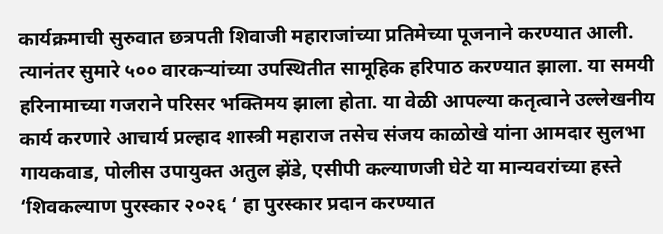कार्यक्रमाची सुरुवात छत्रपती शिवाजी महाराजांच्या प्रतिमेच्या पूजनाने करण्यात आली. त्यानंतर सुमारे ५०० वारकऱ्यांच्या उपस्थितीत सामूहिक हरिपाठ करण्यात झाला. या समयी हरिनामाच्या गजराने परिसर भक्तिमय झाला होता. या वेळी आपल्या कतृत्वाने उल्लेखनीय कार्य करणारे आचार्य प्रल्हाद शास्त्री महाराज तसेच संजय काळोखे यांना आमदार सुलभा गायकवाड, पोलीस उपायुक्त अतुल झेंडे, एसीपी कल्याणजी घेटे या मान्यवरांच्या हस्ते ‘शिवकल्याण पुरस्कार २०२६ ‘ हा पुरस्कार प्रदान करण्यात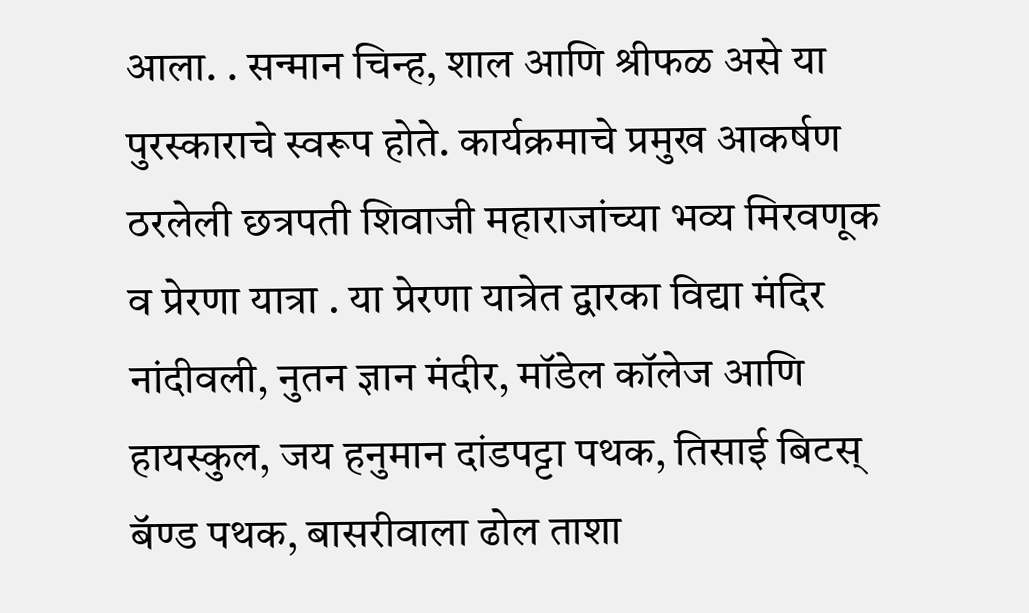आला. . सन्मान चिन्ह, शाल आणि श्रीफळ असे या पुरस्काराचे स्वरूप होते. कार्यक्रमाचे प्रमुख आकर्षण ठरलेली छत्रपती शिवाजी महाराजांच्या भव्य मिरवणूक व प्रेरणा यात्रा . या प्रेरणा यात्रेत द्वारका विद्या मंदिर नांदीवली, नुतन ज्ञान मंदीर, मॉडेल कॉलेज आणि हायस्कुल, जय हनुमान दांडपट्टा पथक, तिसाई बिटस् बॅण्ड पथक, बासरीवाला ढोल ताशा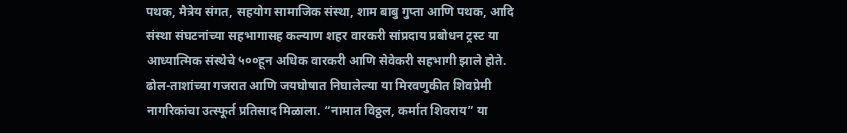पथक, मैत्रेय संगत, सहयोग सामाजिक संस्था, शाम बाबु गुप्ता आणि पथक, आदि संस्था संघटनांच्या सहभागासह कल्याण शहर वारकरी सांप्रदाय प्रबोधन ट्रस्ट या आध्यात्मिक संस्थेचे ५००हून अधिक वारकरी आणि सेवेकरी सहभागी झाले होते. ढोल-ताशांच्या गजरात आणि जयघोषात निघालेल्या या मिरवणुकीत शिवप्रेमी नागरिकांचा उत्स्फूर्त प्रतिसाद मिळाला. “नामात विठ्ठल, कर्मात शिवराय” या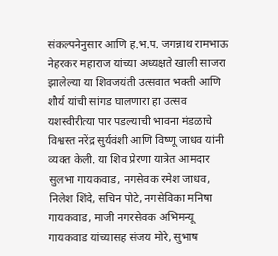संकल्पनेनुसार आणि ह.भ.प. जगन्नाथ रामभाऊ नेहरकर महाराज यांच्या अध्यक्षते खाली साजरा झालेल्या या शिवजयंती उत्सवात भक्ती आणि शौर्य यांची सांगड घालणारा हा उत्सव यशस्वीरीत्या पार पडल्याची भावना मंडळाचे विश्वस्त नरेंद्र सुर्यवंशी आणि विष्णू जाधव यांनी व्यक्त केली. या शिव प्रेरणा यात्रेत आमदार सुलभा गायकवाड, नगसेवक रमेश जाधव, निलेश शिंदे, सचिन पोटे, नगसेविका मनिषा गायकवाड, माजी नगरसेवक अभिमन्यू गायकवाड यांच्यासह संजय मोरे, सुभाष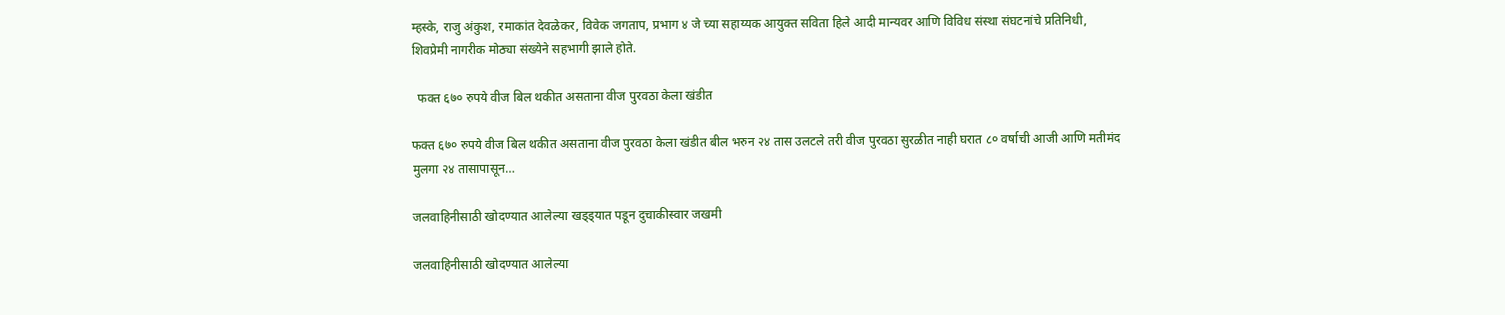म्हस्के, राजु अंकुश, रमाकांत देवळेकर, विवेक जगताप, प्रभाग ४ जे च्या सहाय्यक आयुक्त सविता हिले आदी मान्यवर आणि विविध संस्था संघटनांचे प्रतिनिधी, शिवप्रेमी नागरीक मोठ्या संख्येने सहभागी झाले होते.

  फक्त ६७० रुपये वीज बिल थकीत असताना वीज पुरवठा केला खंडीत

फक्त ६७० रुपये वीज बिल थकीत असताना वीज पुरवठा केला खंडीत बील भरुन २४ तास उलटले तरी वीज पुरवठा सुरळीत नाही घरात ८० वर्षाची आजी आणि मतीमंद मुलगा २४ तासापासून…

जलवाहिनीसाठी खोदण्यात आलेल्या खड्ड्यात पडून दुचाकीस्वार जखमी

जलवाहिनीसाठी खोदण्यात आलेल्या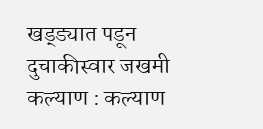खड्ड्यात पडून दुचाकीस्वार जखमी कल्याण : कल्याण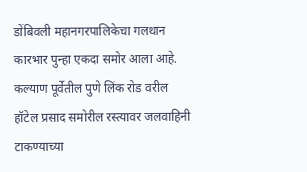डोंबिवली महानगरपालिकेचा गलथान कारभार पुन्हा एकदा समोर आला आहे. कल्याण पूर्वेतील पुणे लिंक रोड वरील हॉटेल प्रसाद समोरील रस्त्यावर जलवाहिनी टाकण्याच्या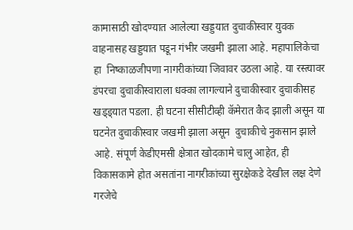कामासाठी खोदण्यात आलेल्या खड्डयात दुचाकीस्वार युवक वाहनासह खड्डयात पडून गंभीर जखमी झाला आहे. महापालिकेचा हा  निष्काळजीपणा नागरीकांच्या जिवावर उठला आहे. या रस्त्यावर डंपरचा दुचाकीस्वाराला धक्का लागल्याने दुचाकीस्वार दुचाकीसह खड्ड्यात पडला. ही घटना सीसीटीव्ही कॅमेरात कैद झाली असून या घटनेत दुचाकीस्वार जखमी झाला असून  दुचाकीचे नुकसान झाले आहे. संपूर्ण केडीएमसी क्षेत्रात खोदकामे चालु आहेत, ही विकासकामे होत असतांना नागरीकांच्या सुरक्षेकडे देखील लक्ष देणे गरजेचे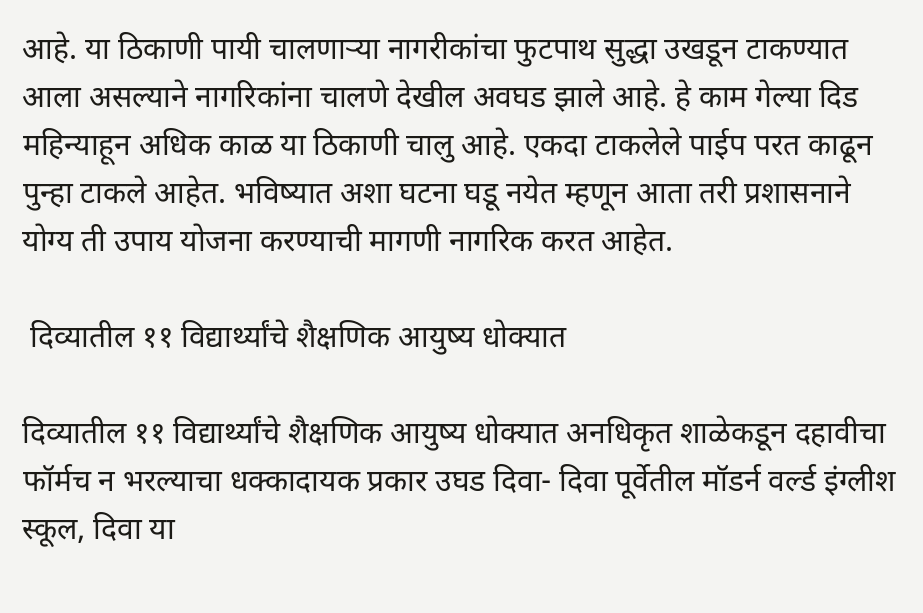आहे. या ठिकाणी पायी चालणाऱ्या नागरीकांचा फुटपाथ सुद्धा उखडून टाकण्यात आला असल्याने नागरिकांना चालणे देखील अवघड झाले आहे. हे काम गेल्या दिड महिन्याहून अधिक काळ या ठिकाणी चालु आहे. एकदा टाकलेले पाईप परत काढून पुन्हा टाकले आहेत. भविष्यात अशा घटना घडू नयेत म्हणून आता तरी प्रशासनाने योग्य ती उपाय योजना करण्याची मागणी नागरिक करत आहेत.

 दिव्यातील ११ विद्यार्थ्यांचे शैक्षणिक आयुष्य धोक्यात

दिव्यातील ११ विद्यार्थ्यांचे शैक्षणिक आयुष्य धोक्यात अनधिकृत शाळेकडून दहावीचा फॉर्मच न भरल्याचा धक्कादायक प्रकार उघड दिवा- दिवा पूर्वेतील मॉडर्न वर्ल्ड इंग्लीश स्कूल, दिवा या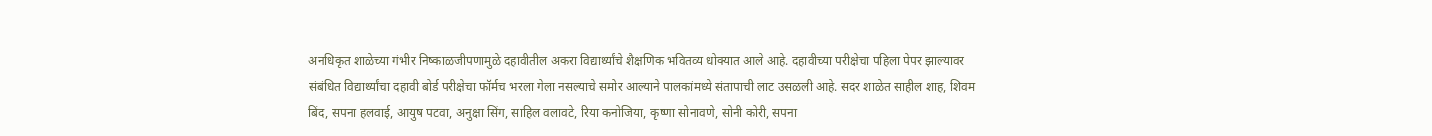अनधिकृत शाळेच्या गंभीर निष्काळजीपणामुळे दहावीतील अकरा विद्यार्थ्यांचे शैक्षणिक भवितव्य धोक्यात आले आहे. दहावीच्या परीक्षेचा पहिला पेपर झाल्यावर संबंधित विद्यार्थ्यांचा दहावी बोर्ड परीक्षेचा फॉर्मच भरला गेला नसल्याचे समोर आल्याने पालकांमध्ये संतापाची लाट उसळली आहे. सदर शाळेत साहील शाह, शिवम बिंद, सपना हलवाई, आयुष पटवा, अनुक्षा सिंग, साहिल वलावटे, रिया कनोजिया, कृष्णा सोनावणे, सोनी कोरी, सपना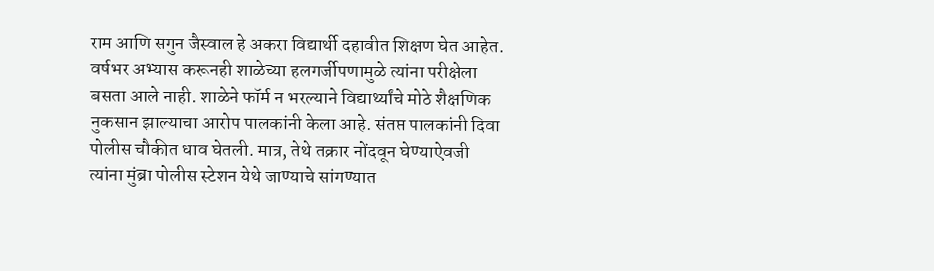राम आणि सगुन जैस्वाल हे अकरा विद्यार्थी दहावीत शिक्षण घेत आहेत. वर्षभर अभ्यास करूनही शाळेच्या हलगर्जीपणामुळे त्यांना परीक्षेला बसता आले नाही. शाळेने फॉर्म न भरल्याने विद्यार्थ्यांचे मोठे शैक्षणिक नुकसान झाल्याचा आरोप पालकांनी केला आहे. संतप्त पालकांनी दिवा पोलीस चौकीत धाव घेतली. मात्र, तेथे तक्रार नोंदवून घेण्याऐवजी त्यांना मुंब्रा पोलीस स्टेशन येथे जाण्याचे सांगण्यात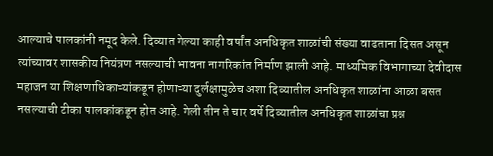आल्याचे पालकांनी नमूद केले. दिव्यात गेल्या काही वर्षांत अनधिकृत शाळांची संख्या वाढताना दिसत असून त्यांच्यावर शासकीय नियंत्रण नसल्याची भावना नागरिकांत निर्माण झाली आहे. माध्यमिक विभागाच्या देवीदास महाजन या शिक्षणाधिकाऱ्यांकडून होणाऱ्या दुर्लक्षामुळेच अशा दिव्यातील अनधिकृत शाळांना आळा बसत नसल्याची टीका पालकांकडून होत आहे. गेली तीन ते चार वर्षे दिव्यातील अनधिकृत शाळांचा प्रश्न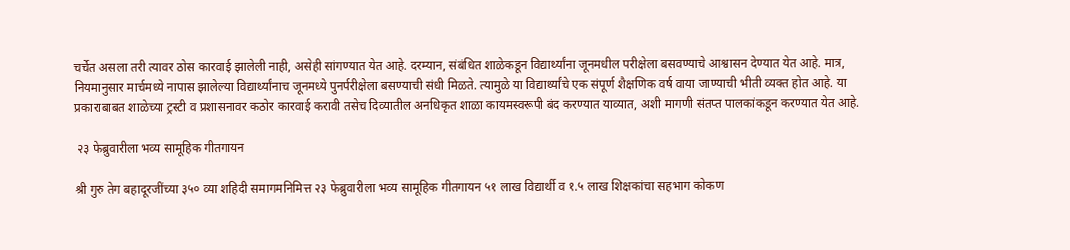चर्चेत असला तरी त्यावर ठोस कारवाई झालेली नाही, असेही सांगण्यात येत आहे. दरम्यान, संबंधित शाळेकडून विद्यार्थ्यांना जूनमधील परीक्षेला बसवण्याचे आश्वासन देण्यात येत आहे. मात्र, नियमानुसार मार्चमध्ये नापास झालेल्या विद्यार्थ्यांनाच जूनमध्ये पुनर्परीक्षेला बसण्याची संधी मिळते. त्यामुळे या विद्यार्थ्यांचे एक संपूर्ण शैक्षणिक वर्ष वाया जाण्याची भीती व्यक्त होत आहे. या प्रकाराबाबत शाळेच्या ट्रस्टी व प्रशासनावर कठोर कारवाई करावी तसेच दिव्यातील अनधिकृत शाळा कायमस्वरूपी बंद करण्यात याव्यात, अशी मागणी संतप्त पालकांकडून करण्यात येत आहे.

 २३ फेब्रुवारीला भव्य सामूहिक गीतगायन

श्री गुरु तेग बहादूरजींच्या ३५० व्या शहिदी समागमनिमित्त २३ फेब्रुवारीला भव्य सामूहिक गीतगायन ५१ लाख विद्यार्थी व १.५ लाख शिक्षकांचा सहभाग कोकण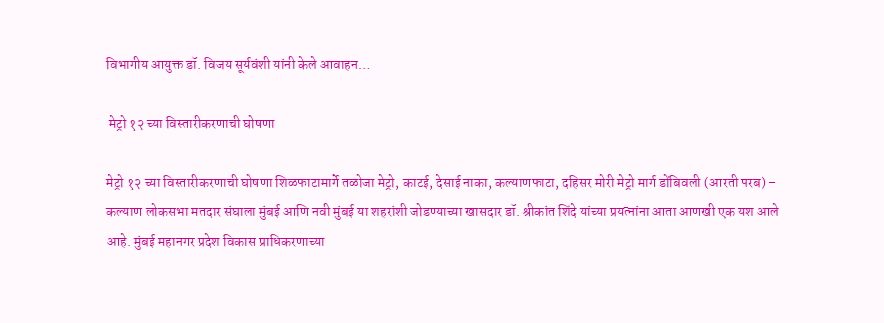विभागीय आयुक्त डॉ. विजय सूर्यवंशी यांनी केले आवाहन…

 मेट्रो १२ च्या विस्तारीकरणाची घोषणा

मेट्रो १२ च्या विस्तारीकरणाची घोषणा शिळफाटामार्गे तळोजा मेट्रो, काटई, देसाई नाका, कल्याणफाटा, दहिसर मोरी मेट्रो मार्ग डोंबिवली (आरती परब) – कल्याण लोकसभा मतदार संघाला मुंबई आणि नवी मुंबई या शहरांशी जोडण्याच्या खासदार डॉ. श्रीकांत शिंदे यांच्या प्रयत्नांना आता आणखी एक यश आले आहे. मुंबई महानगर प्रदेश विकास प्राधिकरणाच्या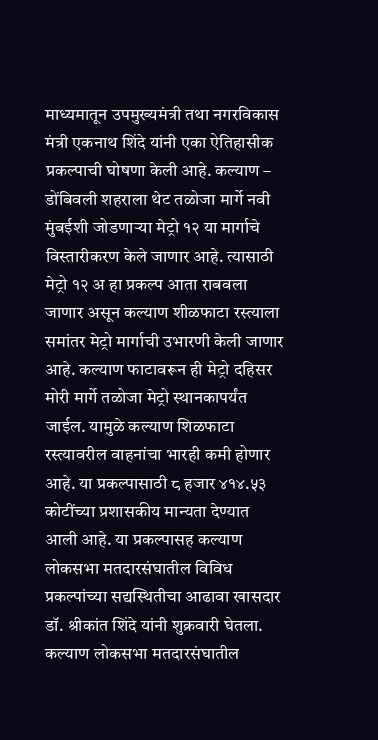माध्यमातून उपमुख्यमंत्री तथा नगरविकास मंत्री एकनाथ शिंदे यांनी एका ऐतिहासीक प्रकल्पाची घोषणा केली आहे. कल्याण – डोंबिवली शहराला थेट तळोजा मार्गे नवी मुंबईशी जोडणाऱ्या मेट्रो १२ या मार्गाचे विस्तारीकरण केले जाणार आहे. त्यासाठी मेट्रो १२ अ हा प्रकल्प आता राबवला जाणार असून कल्याण शीळफाटा रस्त्याला समांतर मेट्रो मार्गाची उभारणी केली जाणार आहे. कल्याण फाटावरून ही मेट्रो दहिसर मोरी मार्गे तळोजा मेट्रो स्थानकापर्यंत जाईल. यामुळे कल्याण शिळफाटा रस्त्यावरील वाहनांचा भारही कमी होणार आहे. या प्रकल्पासाठी ८ हजार ४१४.५३ कोटींच्या प्रशासकीय मान्यता देण्यात आली आहे. या प्रकल्पासह कल्याण लोकसभा मतदारसंघातील विविध प्रकल्पांच्या सद्यस्थितीचा आढावा खासदार डॉ. श्रीकांत शिंदे यांनी शुक्रवारी घेतला. कल्याण लोकसभा मतदारसंघातील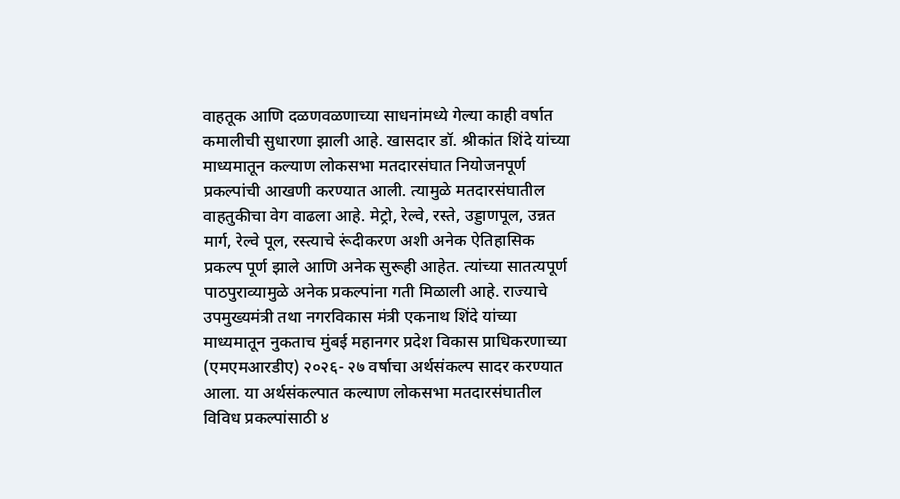वाहतूक आणि दळणवळणाच्या साधनांमध्ये गेल्या काही वर्षात कमालीची सुधारणा झाली आहे. खासदार डॉ. श्रीकांत शिंदे यांच्या माध्यमातून कल्याण लोकसभा मतदारसंघात नियोजनपूर्ण प्रकल्पांची आखणी करण्यात आली. त्यामुळे मतदारसंघातील वाहतुकीचा वेग वाढला आहे. मेट्रो, रेल्वे, रस्ते, उड्डाणपूल, उन्नत मार्ग, रेल्वे पूल, रस्त्याचे रूंदीकरण अशी अनेक ऐतिहासिक प्रकल्प पूर्ण झाले आणि अनेक सुरूही आहेत. त्यांच्या सातत्यपूर्ण पाठपुराव्यामुळे अनेक प्रकल्पांना गती मिळाली आहे. राज्याचे उपमुख्यमंत्री तथा नगरविकास मंत्री एकनाथ शिंदे यांच्या माध्यमातून नुकताच मुंबई महानगर प्रदेश विकास प्राधिकरणाच्या (एमएमआरडीए) २०२६- २७ वर्षाचा अर्थसंकल्प सादर करण्यात आला. या अर्थसंकल्पात कल्याण लोकसभा मतदारसंघातील विविध प्रकल्पांसाठी ४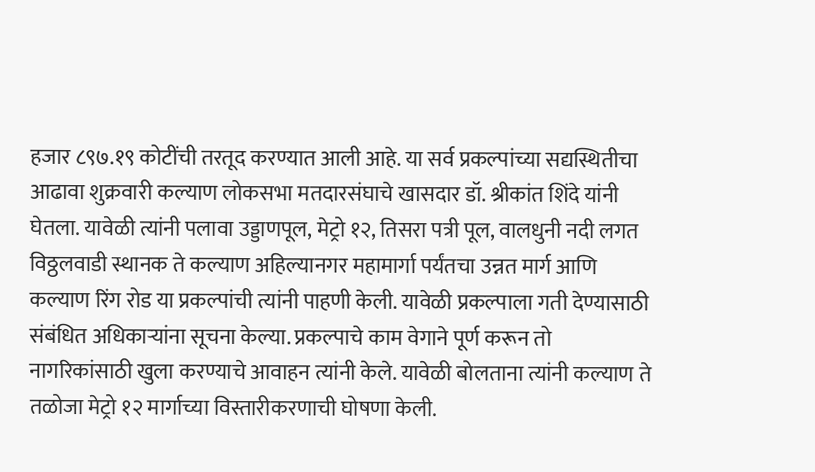हजार ८९७.१९ कोटींची तरतूद करण्यात आली आहे. या सर्व प्रकल्पांच्या सद्यस्थितीचा आढावा शुक्रवारी कल्याण लोकसभा मतदारसंघाचे खासदार डॉ. श्रीकांत शिंदे यांनी घेतला. यावेळी त्यांनी पलावा उड्डाणपूल, मेट्रो १२, तिसरा पत्री पूल, वालधुनी नदी लगत विठ्ठलवाडी स्थानक ते कल्याण अहिल्यानगर महामार्गा पर्यंतचा उन्नत मार्ग आणि कल्याण रिंग रोड या प्रकल्पांची त्यांनी पाहणी केली. यावेळी प्रकल्पाला गती देण्यासाठी संबंधित अधिकाऱ्यांना सूचना केल्या. प्रकल्पाचे काम वेगाने पूर्ण करून तो नागरिकांसाठी खुला करण्याचे आवाहन त्यांनी केले. यावेळी बोलताना त्यांनी कल्याण ते तळोजा मेट्रो १२ मार्गाच्या विस्तारीकरणाची घोषणा केली.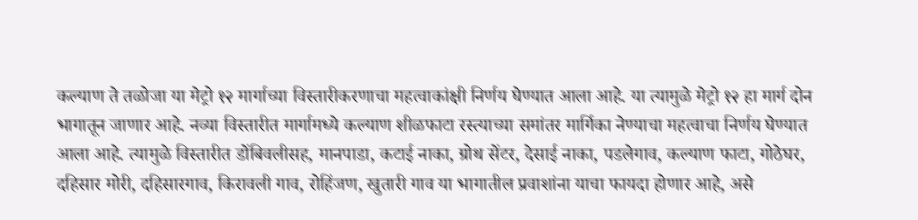कल्याण ते तळोजा या मेट्रो १२ मार्गाच्या विस्तारीकरणाचा महत्वाकांक्षी निर्णय घेण्यात आला आहे. या त्यामुळे मेट्रो १२ हा मार्ग दोन भागातून जाणार आहे. नव्या विस्तारीत मार्गामध्ये कल्याण शीळफाटा रस्त्याच्या समांतर मार्गिका नेण्याचा महत्वाचा निर्णय घेण्यात आला आहे. त्यामुळे विस्तारीत डोंबिवलीसह, मानपाडा, कटाई नाका, ग्रोथ सेंटर, देसाई नाका, पडलेगाव, कल्याण फाटा, गोठेघर, दहिसार मोरी, दहिसारगाव, किरावली गाव, रोहिंजण, खुतारी गाव या भागातील प्रवाशांना याचा फायदा होणार आहे, असे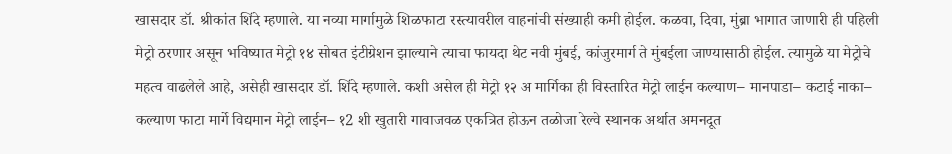खासदार डॉ. श्रीकांत शिंदे म्हणाले. या नव्या मार्गामुळे शिळफाटा रस्त्यावरील वाहनांची संख्याही कमी होईल. कळवा, दिवा, मुंब्रा भागात जाणारी ही पहिली मेट्रो ठरणार असून भविष्यात मेट्रो १४ सोबत इंटीग्रेशन झाल्याने त्याचा फायदा थेट नवी मुंबई, कांजुरमार्ग ते मुंबईला जाण्यासाठी होईल. त्यामुळे या मेट्रोचे महत्व वाढलेले आहे, असेही खासदार डॉ. शिंदे म्हणाले. कशी असेल ही मेट्रो १२ अ मार्गिका ही विस्तारित मेट्रो लाईन कल्याण– मानपाडा– कटाई नाका– कल्याण फाटा मार्गे विद्यमान मेट्रो लाईन– १2 शी खुतारी गावाजवळ एकत्रित होऊन तळोजा रेल्वे स्थानक अर्थात अमनदूत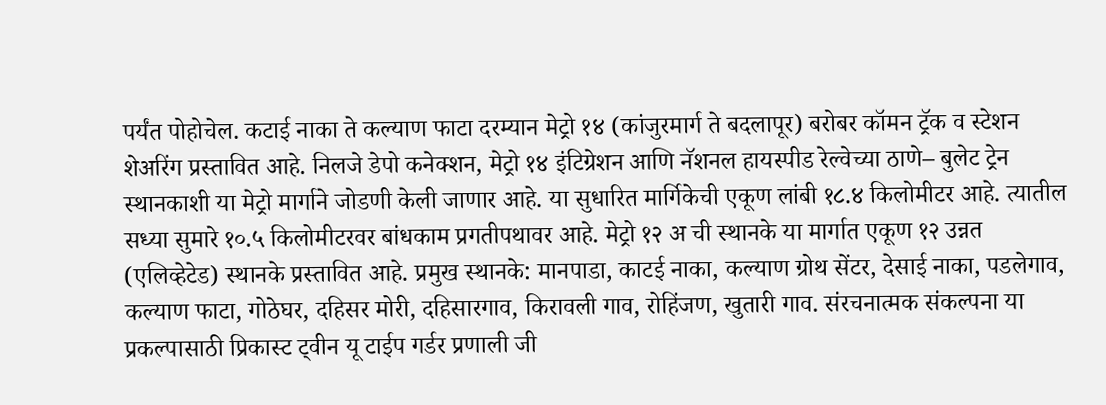पर्यंत पोहोचेल. कटाई नाका ते कल्याण फाटा दरम्यान मेट्रो १४ (कांजुरमार्ग ते बदलापूर) बरोबर कॉमन ट्रॅक व स्टेशन शेअरिंग प्रस्तावित आहे. निलजे डेपो कनेक्शन, मेट्रो १४ इंटिग्रेशन आणि नॅशनल हायस्पीड रेल्वेच्या ठाणे– बुलेट ट्रेन स्थानकाशी या मेट्रो मार्गाने जोडणी केली जाणार आहे. या सुधारित मार्गिकेची एकूण लांबी १८.४ किलोमीटर आहे. त्यातील सध्या सुमारे १०.५ किलोमीटरवर बांधकाम प्रगतीपथावर आहे. मेट्रो १२ अ ची स्थानके या मार्गात एकूण १२ उन्नत (एलिव्हेटेड) स्थानके प्रस्तावित आहे. प्रमुख स्थानके: मानपाडा, काटई नाका, कल्याण ग्रोथ सेंटर, देसाई नाका, पडलेगाव, कल्याण फाटा, गोठेघर, दहिसर मोरी, दहिसारगाव, किरावली गाव, रोहिंजण, खुतारी गाव. संरचनात्मक संकल्पना या प्रकल्पासाठी प्रिकास्ट ट्वीन यू टाईप गर्डर प्रणाली जी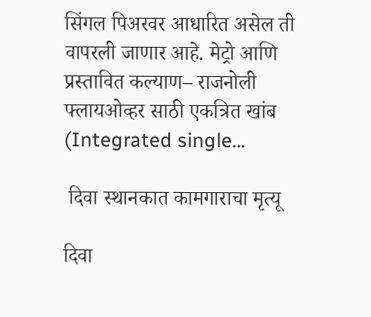सिंगल पिअरवर आधारित असेल ती वापरली जाणार आहे. मेट्रो आणि प्रस्तावित कल्याण– राजनोली फ्लायओव्हर साठी एकत्रित खांब (Integrated single…

 दिवा स्थानकात कामगाराचा मृत्यू

दिवा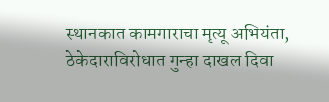स्थानकात कामगाराचा मृत्यू अभियंता, ठेकेदाराविरोधात गुन्हा दाखल दिवा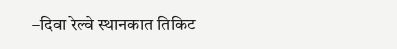–दिवा रेल्वे स्थानकात तिकिट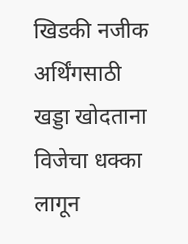खिडकी नजीक अर्थिंगसाठी खड्डा खोदताना विजेचा धक्का लागून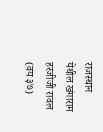राजस्थान येथील खंगाराम हरजीजी रावल (वय ३७)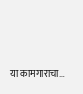या कामगाराचा…